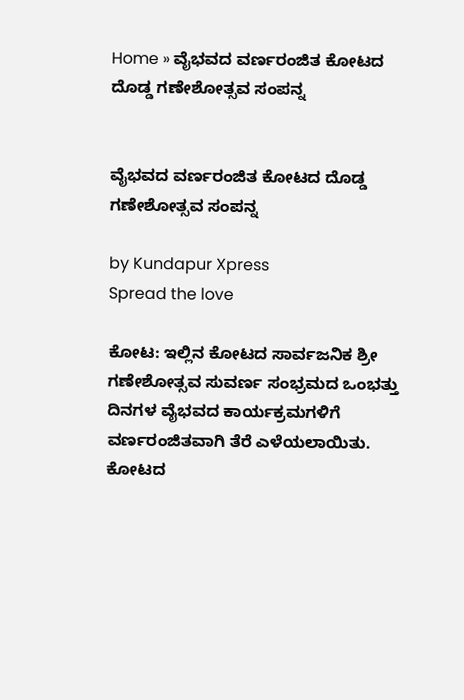Home » ವೈಭವದ ವರ್ಣರಂಜಿತ ಕೋಟದ ದೊಡ್ಡ ಗಣೇಶೋತ್ಸವ ಸಂಪನ್ನ


ವೈಭವದ ವರ್ಣರಂಜಿತ ಕೋಟದ ದೊಡ್ಡ ಗಣೇಶೋತ್ಸವ ಸಂಪನ್ನ

by Kundapur Xpress
Spread the love

ಕೋಟ: ಇಲ್ಲಿನ ಕೋಟದ ಸಾರ್ವಜನಿಕ ಶ್ರೀ ಗಣೇಶೋತ್ಸವ ಸುವರ್ಣ ಸಂಭ್ರಮದ ಒಂಭತ್ತು ದಿನಗಳ ವೈಭವದ ಕಾರ್ಯಕ್ರಮಗಳಿಗೆ  ವರ್ಣರಂಜಿತವಾಗಿ ತೆರೆ ಎಳೆಯಲಾಯಿತು. ಕೋಟದ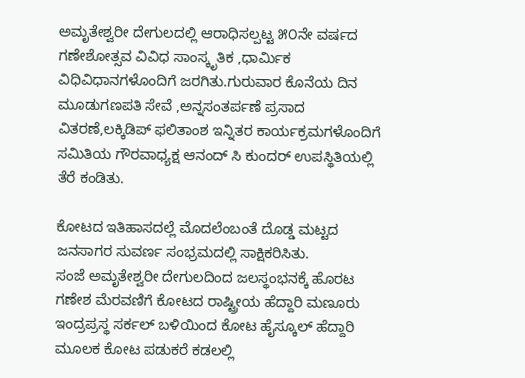ಅಮೃತೇಶ್ವರೀ ದೇಗುಲದಲ್ಲಿ ಆರಾಧಿಸಲ್ಪಟ್ಟ ೫೦ನೇ ವರ್ಷದ ಗಣೇಶೋತ್ಸವ ವಿವಿಧ ಸಾಂಸ್ಕೃತಿಕ ,ಧಾರ್ಮಿಕ ವಿಧಿವಿಧಾನಗಳೊಂದಿಗೆ ಜರಗಿತು.ಗುರುವಾರ ಕೊನೆಯ ದಿನ ಮೂಡುಗಣಪತಿ ಸೇವೆ ,ಅನ್ನಸಂತರ್ಪಣೆ ಪ್ರಸಾದ ವಿತರಣೆ,ಲಕ್ಕಿಡಿಪ್ ಫಲಿತಾಂಶ ಇನ್ನಿತರ ಕಾರ್ಯಕ್ರಮಗಳೊಂದಿಗೆ ಸಮಿತಿಯ ಗೌರವಾಧ್ಯಕ್ಷ ಆನಂದ್ ಸಿ ಕುಂದರ್ ಉಪಸ್ಥಿತಿಯಲ್ಲಿ ತೆರೆ ಕಂಡಿತು.

ಕೋಟದ ಇತಿಹಾಸದಲ್ಲೆ ಮೊದಲೆಂಬಂತೆ ದೊಡ್ಡ ಮಟ್ಟದ ಜನಸಾಗರ ಸುವರ್ಣ ಸಂಭ್ರಮದಲ್ಲಿ ಸಾಕ್ಷಿಕರಿಸಿತು.
ಸಂಜೆ ಅಮೃತೇಶ್ವರೀ ದೇಗುಲದಿಂದ ಜಲಸ್ಥಂಭನಕ್ಕೆ ಹೊರಟ ಗಣೇಶ ಮೆರವಣಿಗೆ ಕೋಟದ ರಾಷ್ಟ್ರೀಯ ಹೆದ್ದಾರಿ ಮಣೂರು ಇಂದ್ರಪ್ರಸ್ಥ ಸರ್ಕಲ್ ಬಳಿಯಿಂದ ಕೋಟ ಹೈಸ್ಕೂಲ್ ಹೆದ್ದಾರಿ ಮೂಲಕ ಕೋಟ ಪಡುಕರೆ ಕಡಲಲ್ಲಿ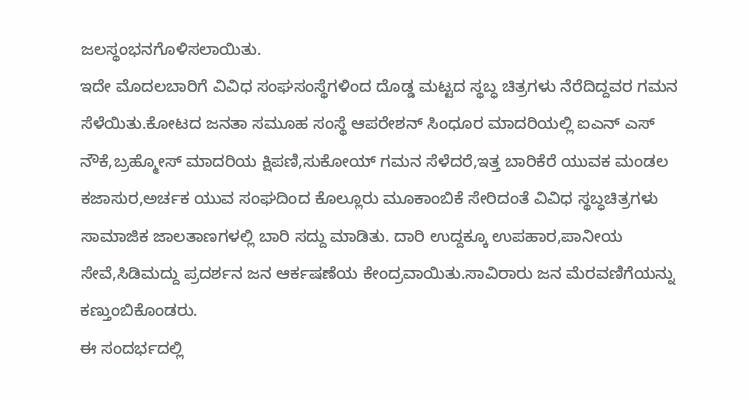ಜಲಸ್ಥಂಭನಗೊಳಿಸಲಾಯಿತು.
ಇದೇ ಮೊದಲಬಾರಿಗೆ ವಿವಿಧ ಸಂಘಸಂಸ್ಥೆಗಳಿಂದ ದೊಡ್ಡ ಮಟ್ಟದ ಸ್ಥಬ್ಧ ಚಿತ್ರಗಳು ನೆರೆದಿದ್ದವರ ಗಮನ ಸೆಳೆಯಿತು.ಕೋಟದ ಜನತಾ ಸಮೂಹ ಸಂಸ್ಥೆ ಆಪರೇಶನ್ ಸಿಂಧೂರ ಮಾದರಿಯಲ್ಲಿ ಐಎನ್ ಎಸ್ ನೌಕೆ,ಬ್ರಹ್ಮೋಸ್ ಮಾದರಿಯ ಕ್ಷಿಪಣಿ,ಸುಕೋಯ್ ಗಮನ ಸೆಳೆದರೆ,ಇತ್ತ ಬಾರಿಕೆರೆ ಯುವಕ ಮಂಡಲ ಕಜಾಸುರ,ಅರ್ಚಕ ಯುವ ಸಂಘದಿಂದ ಕೊಲ್ಲೂರು ಮೂಕಾಂಬಿಕೆ ಸೇರಿದಂತೆ ವಿವಿಧ ಸ್ಥಬ್ಧಚಿತ್ರಗಳು ಸಾಮಾಜಿಕ ಜಾಲತಾಣಗಳಲ್ಲಿ ಬಾರಿ ಸದ್ದು ಮಾಡಿತು. ದಾರಿ ಉದ್ದಕ್ಕೂ ಉಪಹಾರ,ಪಾನೀಯ ಸೇವೆ,ಸಿಡಿಮದ್ದು ಪ್ರದರ್ಶನ ಜನ ಆರ್ಕಷಣೆಯ ಕೇಂದ್ರವಾಯಿತು.ಸಾವಿರಾರು ಜನ ಮೆರವಣಿಗೆಯನ್ನು ಕಣ್ತುಂಬಿಕೊಂಡರು.
ಈ ಸಂದರ್ಭದಲ್ಲಿ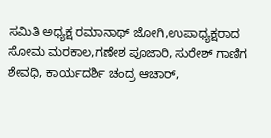ಸಮಿತಿ ಅಧ್ಯಕ್ಷ ರಮಾನಾಥ್ ಜೋಗಿ,ಉಪಾಧ್ಯಕ್ಷರಾದ ಸೋಮ ಮರಕಾಲ,ಗಣೇಶ ಪೂಜಾರಿ, ಸುರೇಶ್ ಗಾಣಿಗ ಶೇವಧಿ, ಕಾರ್ಯದರ್ಶಿ ಚಂದ್ರ ಆಚಾರ್,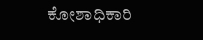ಕೋಶಾಧಿಕಾರಿ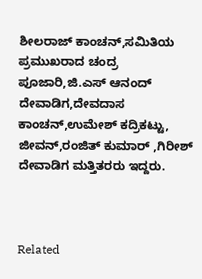ಶೀಲರಾಜ್ ಕಾಂಚನ್,ಸಮಿತಿಯ ಪ್ರಮುಖರಾದ ಚಂದ್ರ ಪೂಜಾರಿ,ಜಿ.ಎಸ್ ಆನಂದ್ ದೇವಾಡಿಗ,ದೇವದಾಸ ಕಾಂಚನ್,ಉಮೇಶ್ ಕದ್ರಿಕಟ್ಟು, ಜೀವನ್,ರಂಜಿತ್ ಕುಮಾರ್ ,ಗಿರೀಶ್ ದೇವಾಡಿಗ ಮತ್ತಿತರರು ಇದ್ದರು.



Related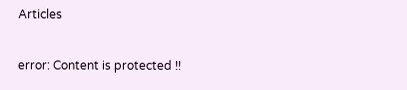Articles

error: Content is protected !!